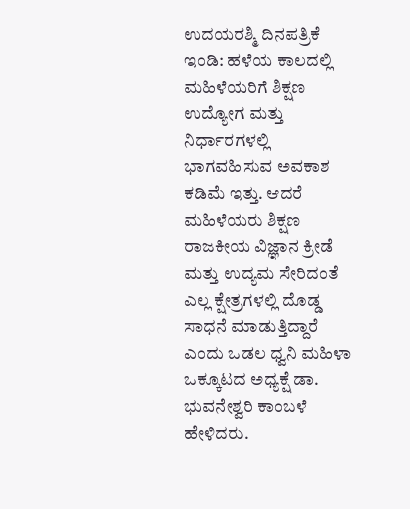ಉದಯರಶ್ಮಿ ದಿನಪತ್ರಿಕೆ
ಇಂಡಿ: ಹಳೆಯ ಕಾಲದಲ್ಲಿ ಮಹಿಳೆಯರಿಗೆ ಶಿಕ್ಷಣ ಉದ್ಯೋಗ ಮತ್ತು ನಿರ್ಧಾರಗಳಲ್ಲಿ ಭಾಗವಹಿಸುವ ಅವಕಾಶ ಕಡಿಮೆ ಇತ್ತು. ಆದರೆ ಮಹಿಳೆಯರು ಶಿಕ್ಷಣ ರಾಜಕೀಯ ವಿಜ್ಞಾನ ಕ್ರೀಡೆ ಮತ್ತು ಉದ್ಯಮ ಸೇರಿದಂತೆ ಎಲ್ಲ ಕ್ಷೇತ್ರಗಳಲ್ಲಿ ದೊಡ್ಡ ಸಾಧನೆ ಮಾಡುತ್ತಿದ್ದಾರೆ ಎಂದು ಒಡಲ ಧ್ವನಿ ಮಹಿಳಾ ಒಕ್ಕೂಟದ ಅಧ್ಯಕ್ಷೆ ಡಾ. ಭುವನೇಶ್ವರಿ ಕಾಂಬಳೆ ಹೇಳಿದರು.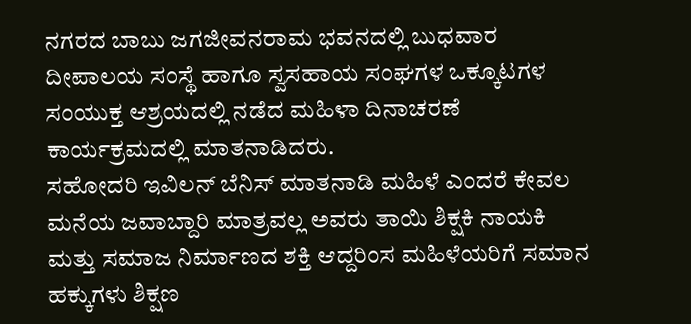ನಗರದ ಬಾಬು ಜಗಜೀವನರಾಮ ಭವನದಲ್ಲಿ ಬುಧವಾರ ದೀಪಾಲಯ ಸಂಸ್ಥೆ ಹಾಗೂ ಸ್ವಸಹಾಯ ಸಂಘಗಳ ಒಕ್ಕೂಟಗಳ ಸಂಯುಕ್ತ ಆಶ್ರಯದಲ್ಲಿ ನಡೆದ ಮಹಿಳಾ ದಿನಾಚರಣೆ ಕಾರ್ಯಕ್ರಮದಲ್ಲಿ ಮಾತನಾಡಿದರು.
ಸಹೋದರಿ ಇವಿಲನ್ ಬೆನಿಸ್ ಮಾತನಾಡಿ ಮಹಿಳೆ ಎಂದರೆ ಕೇವಲ ಮನೆಯ ಜವಾಬ್ದಾರಿ ಮಾತ್ರವಲ್ಲ ಅವರು ತಾಯಿ ಶಿಕ್ಷಕಿ ನಾಯಕಿ ಮತ್ತು ಸಮಾಜ ನಿರ್ಮಾಣದ ಶಕ್ತಿ ಆದ್ದರಿಂಸ ಮಹಿಳೆಯರಿಗೆ ಸಮಾನ ಹಕ್ಕುಗಳು ಶಿಕ್ಷಣ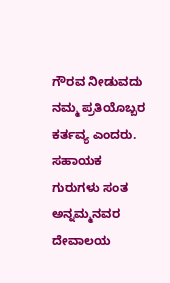ಗೌರವ ನೀಡುವದು ನಮ್ಮ ಪ್ರತಿಯೊಬ್ಬರ ಕರ್ತವ್ಯ ಎಂದರು.
ಸಹಾಯಕ ಗುರುಗಳು ಸಂತ ಅನ್ನಮ್ಮನವರ ದೇವಾಲಯ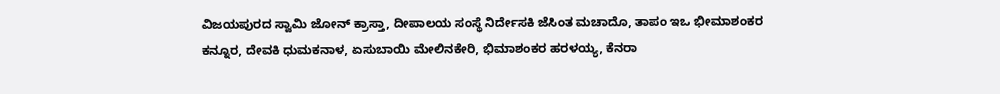ವಿಜಯಪುರದ ಸ್ವಾಮಿ ಜೋನ್ ಕ್ರಾಸ್ತಾ, ದೀಪಾಲಯ ಸಂಸ್ಥೆ ನಿರ್ದೇಸಕಿ ಜೆಸಿಂತ ಮಚಾದೊ, ತಾಪಂ ಇಒ ಭೀಮಾಶಂಕರ ಕನ್ನೂರ, ದೇವಕಿ ಧುಮಕನಾಳ, ಏಸುಬಾಯಿ ಮೇಲಿನಕೇರಿ, ಭಿಮಾಶಂಕರ ಹರಳಯ್ಯ, ಕೆನರಾ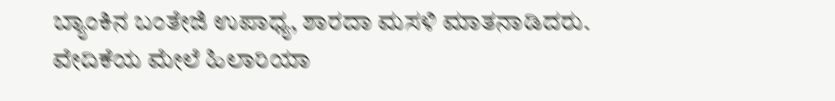ಬ್ಯಾಂಕಿನ ಬಂತೇಜಿ ಉಪಾಧ್ಯ, ಶಾರದಾ ಮಸಳಿ ಮಾತನಾಡಿದರು.
ವೇದಿಕೆಯ ಮೇಲೆ ಹಿಲಾರಿಯಾ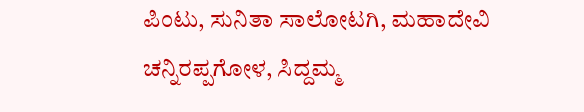ಪಿಂಟು, ಸುನಿತಾ ಸಾಲೋಟಗಿ, ಮಹಾದೇವಿ ಚನ್ನಿರಪ್ಪಗೋಳ, ಸಿದ್ದಮ್ಮ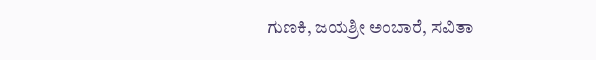ಗುಣಕಿ, ಜಯಶ್ರೀ ಅಂಬಾರೆ, ಸವಿತಾ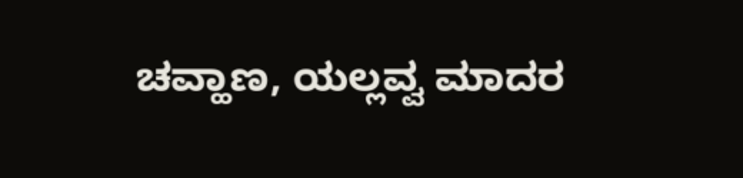ಚವ್ಹಾಣ, ಯಲ್ಲವ್ವ ಮಾದರ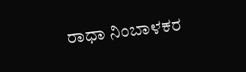ರಾಧಾ ನಿಂಬಾಳಕರ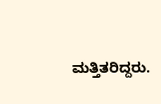ಮತ್ತಿತರಿದ್ದರು.